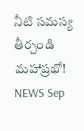నీటి సమస్య తీర్చండి మహాప్రభో!
NEWS Sep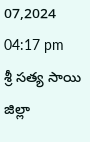07,2024 04:17 pm
శ్రీ సత్య సాయి జిల్లా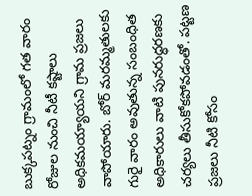బుక్కపట్నం గ్రామంలో గత వారం రోజుల నుంచి నీటీ కష్టాలు అధికమయ్యాయని గ్రామ ప్రజలు వాపోయారు. బోర్ మరమ్మతులకు గురై వారం అవుతున్న సంబంధిత అధికారులు వాటి పునరుద్ధరణకు చర్యలు తీసుకోకపోవడంతో. పట్టణ ప్రజలు నీటి కోసం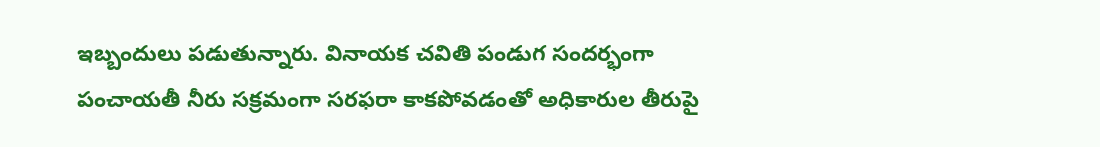ఇబ్బందులు పడుతున్నారు. వినాయక చవితి పండుగ సందర్భంగా పంచాయతీ నీరు సక్రమంగా సరఫరా కాకపోవడంతో అధికారుల తీరుపై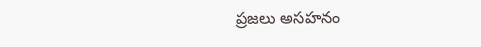ప్రజలు అసహనం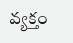వ్యక్తం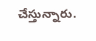చేస్తున్నారు.